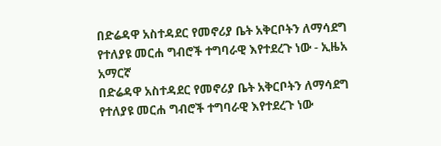በድሬዳዋ አስተዳደር የመኖሪያ ቤት አቅርቦትን ለማሳደግ የተለያዩ መርሐ ግብሮች ተግባራዊ እየተደረጉ ነው - ኢዜአ አማርኛ
በድሬዳዋ አስተዳደር የመኖሪያ ቤት አቅርቦትን ለማሳደግ የተለያዩ መርሐ ግብሮች ተግባራዊ እየተደረጉ ነው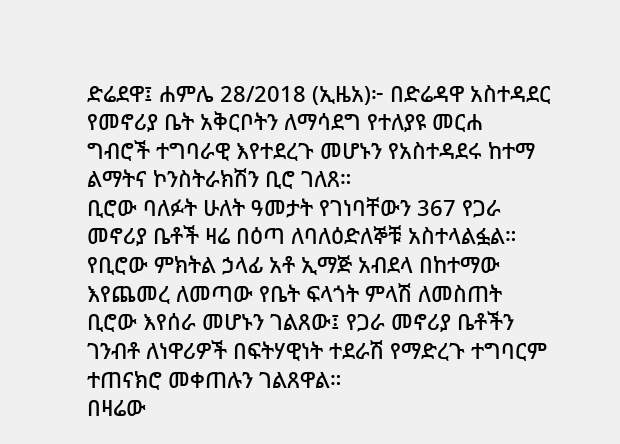ድሬደዋ፤ ሐምሌ 28/2018 (ኢዜአ)፦ በድሬዳዋ አስተዳደር የመኖሪያ ቤት አቅርቦትን ለማሳደግ የተለያዩ መርሐ ግብሮች ተግባራዊ እየተደረጉ መሆኑን የአስተዳደሩ ከተማ ልማትና ኮንስትራክሽን ቢሮ ገለጸ።
ቢሮው ባለፉት ሁለት ዓመታት የገነባቸውን 367 የጋራ መኖሪያ ቤቶች ዛሬ በዕጣ ለባለዕድለኞቹ አስተላልፏል።
የቢሮው ምክትል ኃላፊ አቶ ኢማጅ አብደላ በከተማው እየጨመረ ለመጣው የቤት ፍላጎት ምላሽ ለመስጠት ቢሮው እየሰራ መሆኑን ገልጸው፤ የጋራ መኖሪያ ቤቶችን ገንብቶ ለነዋሪዎች በፍትሃዊነት ተደራሽ የማድረጉ ተግባርም ተጠናክሮ መቀጠሉን ገልጸዋል።
በዛሬው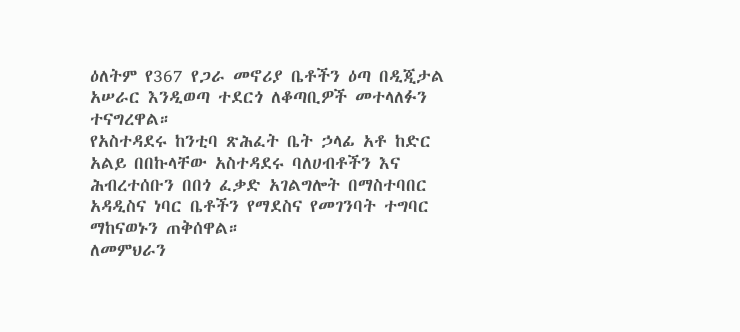ዕለትም የ367 የጋራ መኖሪያ ቤቶችን ዕጣ በዲጂታል አሠራር እንዲወጣ ተደርጎ ለቆጣቢዎች መተላለፉን ተናግረዋል።
የአስተዳደሩ ከንቲባ ጽሕፈት ቤት ኃላፊ አቶ ከድር አልይ በበኩላቸው አስተዳደሩ ባለሀብቶችን እና ሕብረተሰቡን በበጎ ፈቃድ አገልግሎት በማስተባበር አዳዲስና ነባር ቤቶችን የማደስና የመገንባት ተግባር ማከናወኑን ጠቅሰዋል።
ለመምህራን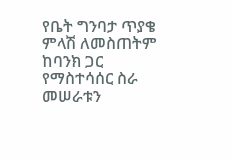የቤት ግንባታ ጥያቄ ምላሽ ለመስጠትም ከባንክ ጋር የማስተሳሰር ስራ መሠራቱን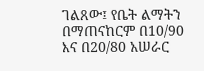ገልጸው፤ የቤት ልማትን በማጠናከርም በ10/90 እና በ20/80 አሠራር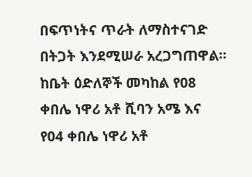በፍጥነትና ጥራት ለማስተናገድ በትጋት እንደሚሠራ አረጋግጠዋል።
ከቤት ዕድለኞች መካከል የ08 ቀበሌ ነዋሪ አቶ ሺባን አሜ እና የ04 ቀበሌ ነዋሪ አቶ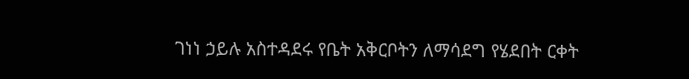ገነነ ኃይሉ አስተዳደሩ የቤት አቅርቦትን ለማሳደግ የሄደበት ርቀት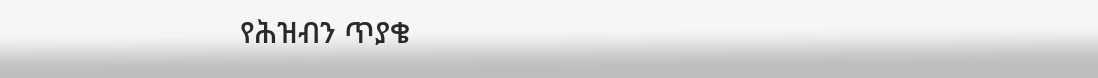የሕዝብን ጥያቄ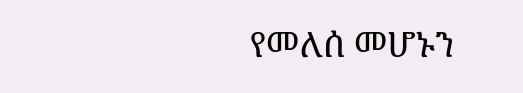የመለሰ መሆኑን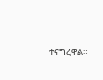ተናግረዋል።